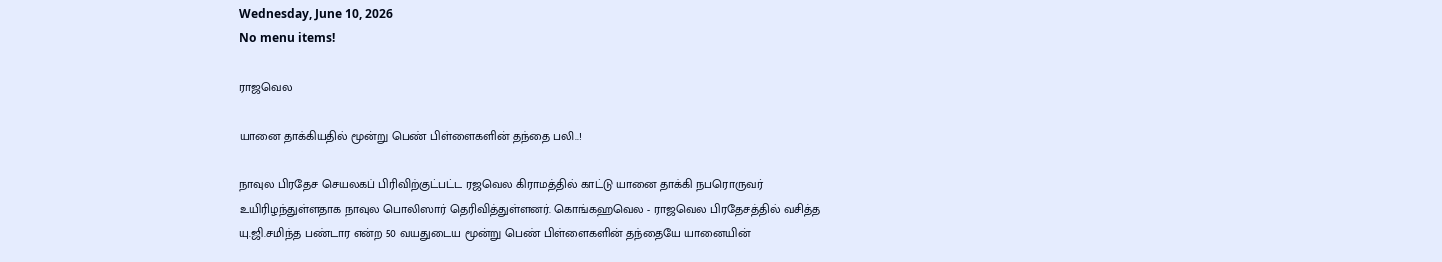Wednesday, June 10, 2026
No menu items!

ராஜவெல

யானை தாக்கியதில் மூன்று பெண் பிள்ளைகளின் தந்தை பலி..!

நாவுல பிரதேச செயலகப் பிரிவிற்குட்பட்ட ரஜவெல கிராமத்தில் காட்டு யானை தாக்கி நபரொருவர் உயிரிழந்துள்ளதாக நாவுல பொலிஸார் தெரிவித்துள்ளனர். கொங்கஹவெல - ராஜவெல பிரதேசத்தில் வசித்த யு.ஜி.சமிந்த பண்டார என்ற 50 வயதுடைய மூன்று பெண் பிள்ளைகளின் தந்தையே யானையின்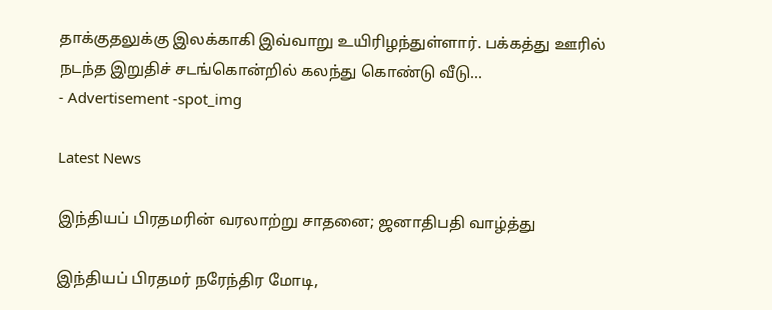தாக்குதலுக்கு இலக்காகி இவ்வாறு உயிரிழந்துள்ளார். பக்கத்து ஊரில் நடந்த இறுதிச் சடங்கொன்றில் கலந்து கொண்டு வீடு...
- Advertisement -spot_img

Latest News

இந்தியப் பிரதமரின் வரலாற்று சாதனை; ஜனாதிபதி வாழ்த்து

இந்தியப் பிரதமர் நரேந்திர மோடி,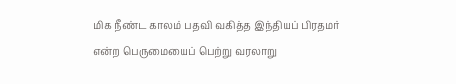மிக நீண்ட காலம் பதவி வகித்த இந்தியப் பிரதமர் என்ற பெருமையைப் பெற்று வரலாறு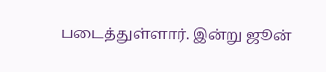படைத்துள்ளார். இன்று ஜூன்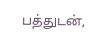பத்துடன்,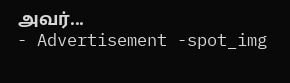அவர்...
- Advertisement -spot_img